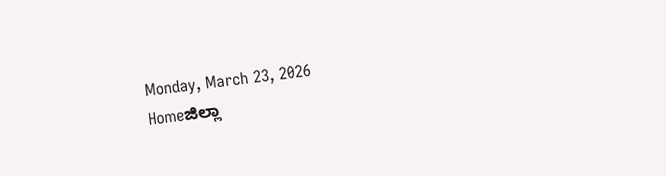Monday, March 23, 2026
Homeಜಿಲ್ಲಾ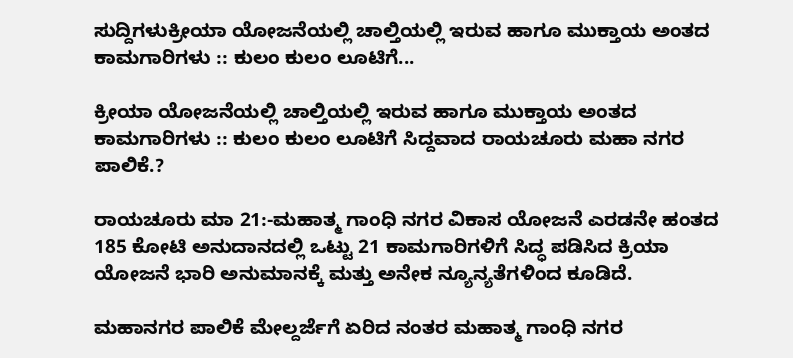ಸುದ್ದಿಗಳುಕ್ರೀಯಾ ಯೋಜನೆಯಲ್ಲಿ ಚಾಲ್ತಿಯಲ್ಲಿ ಇರುವ ಹಾಗೂ ಮುಕ್ತಾಯ ಅಂತದ ಕಾಮಗಾರಿಗಳು :: ಕುಲಂ‌ ಕುಲಂ ಲೂಟಿಗೆ...

ಕ್ರೀಯಾ ಯೋಜನೆಯಲ್ಲಿ ಚಾಲ್ತಿಯಲ್ಲಿ ಇರುವ ಹಾಗೂ ಮುಕ್ತಾಯ ಅಂತದ ಕಾಮಗಾರಿಗಳು :: ಕುಲಂ‌ ಕುಲಂ ಲೂಟಿಗೆ ಸಿದ್ದವಾದ ರಾಯಚೂರು ಮಹಾ ನಗರ ಪಾಲಿಕೆ.?

ರಾಯಚೂರು ಮಾ 21:-ಮಹಾತ್ಮ ಗಾಂಧಿ ನಗರ ವಿಕಾಸ ಯೋಜನೆ ಎರಡನೇ ಹಂತದ 185 ಕೋಟಿ ಅನುದಾನದಲ್ಲಿ ಒಟ್ಟು 21 ಕಾಮಗಾರಿಗಳಿಗೆ ಸಿದ್ಧ ಪಡಿಸಿದ ಕ್ರಿಯಾ ಯೋಜನೆ ಭಾರಿ ಅನುಮಾನಕ್ಕೆ ಮತ್ತು ಅನೇಕ ನ್ಯೂನ್ಯತೆಗಳಿಂದ ಕೂಡಿದೆ.

ಮಹಾನಗರ ಪಾಲಿಕೆ ಮೇಲ್ದರ್ಜೆಗೆ ಏರಿದ ನಂತರ ಮಹಾತ್ಮ ಗಾಂಧಿ ನಗರ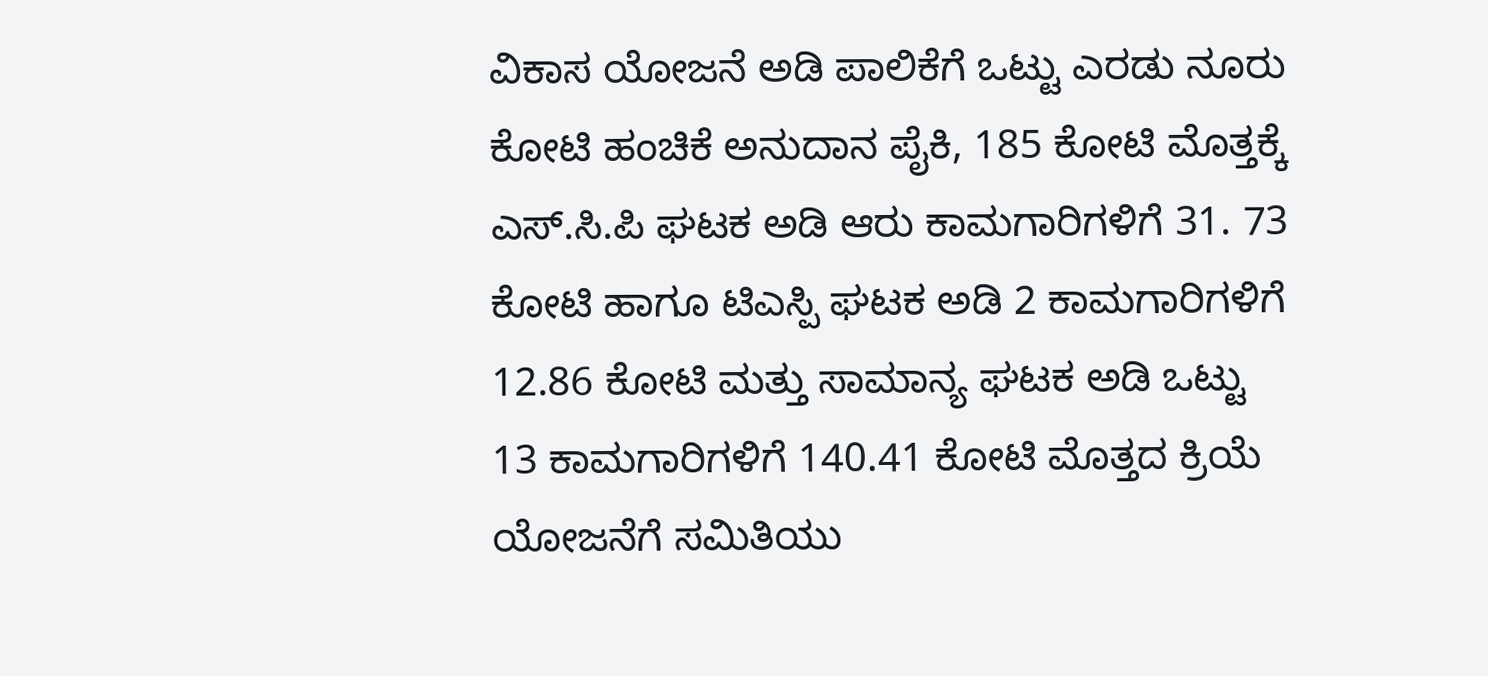ವಿಕಾಸ ಯೋಜನೆ ಅಡಿ ಪಾಲಿಕೆಗೆ ಒಟ್ಟು ಎರಡು ನೂರು ಕೋಟಿ ಹಂಚಿಕೆ ಅನುದಾನ ಪೈಕಿ, 185 ಕೋಟಿ ಮೊತ್ತಕ್ಕೆ ಎಸ್.ಸಿ.ಪಿ ಘಟಕ ಅಡಿ ಆರು ಕಾಮಗಾರಿಗಳಿಗೆ 31. 73 ಕೋಟಿ ಹಾಗೂ ಟಿಎಸ್ಪಿ ಘಟಕ ಅಡಿ 2 ಕಾಮಗಾರಿಗಳಿಗೆ 12.86 ಕೋಟಿ ಮತ್ತು ಸಾಮಾನ್ಯ ಘಟಕ ಅಡಿ ಒಟ್ಟು 13 ಕಾಮಗಾರಿಗಳಿಗೆ 140.41 ಕೋಟಿ ಮೊತ್ತದ ಕ್ರಿಯೆ ಯೋಜನೆಗೆ ಸಮಿತಿಯು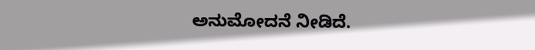ಅನುಮೋದನೆ ನೀಡಿದೆ.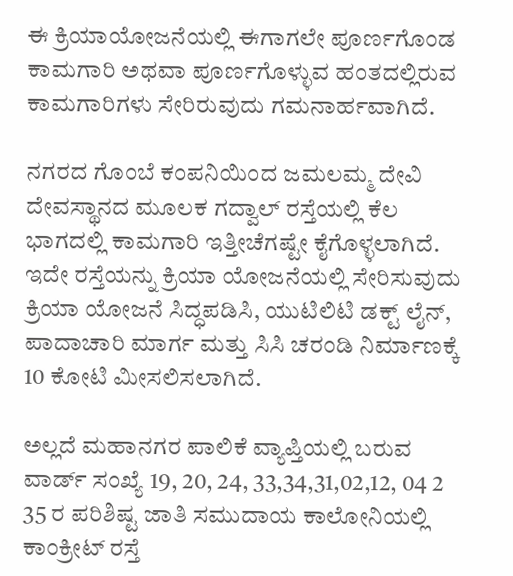ಈ ಕ್ರಿಯಾಯೋಜನೆಯಲ್ಲಿ ಈಗಾಗಲೇ ಪೂರ್ಣಗೊಂಡ ಕಾಮಗಾರಿ ಅಥವಾ ಪೂರ್ಣಗೊಳ್ಳುವ ಹಂತದಲ್ಲಿರುವ ಕಾಮಗಾರಿಗಳು ಸೇರಿರುವುದು ಗಮನಾರ್ಹವಾಗಿದೆ.

ನಗರದ ಗೊಂಬೆ ಕಂಪನಿಯಿಂದ ಜಮಲಮ್ಮ ದೇವಿ ದೇವಸ್ಥಾನದ ಮೂಲಕ ಗದ್ವಾಲ್ ರಸ್ತೆಯಲ್ಲಿ ಕೆಲ ಭಾಗದಲ್ಲಿ ಕಾಮಗಾರಿ ಇತ್ತೀಚೆಗಷ್ಟೇ ಕೈಗೊಳ್ಳಲಾಗಿದೆ. ಇದೇ ರಸ್ತೆಯನ್ನು ಕ್ರಿಯಾ ಯೋಜನೆಯಲ್ಲಿ ಸೇರಿಸುವುದು ಕ್ರಿಯಾ ಯೋಜನೆ ಸಿದ್ಧಪಡಿಸಿ, ಯುಟಿಲಿಟಿ ಡಕ್ಟ್ ಲೈನ್, ಪಾದಾಚಾರಿ ಮಾರ್ಗ ಮತ್ತು ಸಿಸಿ ಚರಂಡಿ ನಿರ್ಮಾಣಕ್ಕೆ 10 ಕೋಟಿ ಮೀಸಲಿಸಲಾಗಿದೆ.

ಅಲ್ಲದೆ ಮಹಾನಗರ ಪಾಲಿಕೆ ವ್ಯಾಪ್ತಿಯಲ್ಲಿ ಬರುವ ವಾರ್ಡ್ ಸಂಖ್ಯೆ 19, 20, 24, 33,34,31,02,12, 04 2 35 ರ ಪರಿಶಿಷ್ಟ ಜಾತಿ ಸಮುದಾಯ ಕಾಲೋನಿಯಲ್ಲಿ ಕಾಂಕ್ರೀಟ್ ರಸ್ತೆ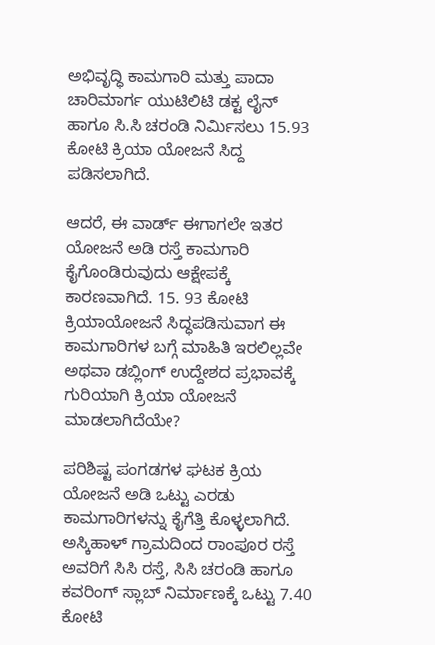ಅಭಿವೃದ್ಧಿ ಕಾಮಗಾರಿ ಮತ್ತು ಪಾದಾ ಚಾರಿಮಾರ್ಗ ಯುಟಿಲಿಟಿ ಡಕ್ಟ ಲೈನ್ ಹಾಗೂ ಸಿ.ಸಿ ಚರಂಡಿ ನಿರ್ಮಿಸಲು 15.93 ಕೋಟಿ ಕ್ರಿಯಾ ಯೋಜನೆ ಸಿದ್ದ ಪಡಿಸಲಾಗಿದೆ.

ಆದರೆ, ಈ ವಾರ್ಡ್ ಈಗಾಗಲೇ ಇತರ ಯೋಜನೆ ಅಡಿ ರಸ್ತೆ ಕಾಮಗಾರಿ ಕೈಗೊಂಡಿರುವುದು ಆಕ್ಷೇಪಕ್ಕೆ ಕಾರಣವಾಗಿದೆ. 15. 93 ಕೋಟಿ ಕ್ರಿಯಾಯೋಜನೆ ಸಿದ್ಧಪಡಿಸುವಾಗ ಈ ಕಾಮಗಾರಿಗಳ ಬಗ್ಗೆ ಮಾಹಿತಿ ಇರಲಿಲ್ಲವೇ ಅಥವಾ ಡಬ್ಲಿಂಗ್ ಉದ್ದೇಶದ ಪ್ರಭಾವಕ್ಕೆ ಗುರಿಯಾಗಿ ಕ್ರಿಯಾ ಯೋಜನೆ ಮಾಡಲಾಗಿದೆಯೇ?

ಪರಿಶಿಷ್ಟ ಪಂಗಡಗಳ ಘಟಕ ಕ್ರಿಯ ಯೋಜನೆ ಅಡಿ ಒಟ್ಟು ಎರಡು ಕಾಮಗಾರಿಗಳನ್ನು ಕೈಗೆತ್ತಿ ಕೊಳ್ಳಲಾಗಿದೆ. ಅಸ್ಕಿಹಾಳ್ ಗ್ರಾಮದಿಂದ ರಾಂಪೂರ ರಸ್ತೆ ಅವರಿಗೆ ಸಿಸಿ ರಸ್ತೆ, ಸಿಸಿ ಚರಂಡಿ ಹಾಗೂ ಕವರಿಂಗ್ ಸ್ಲಾಬ್ ನಿರ್ಮಾಣಕ್ಕೆ ಒಟ್ಟು 7.40 ಕೋಟಿ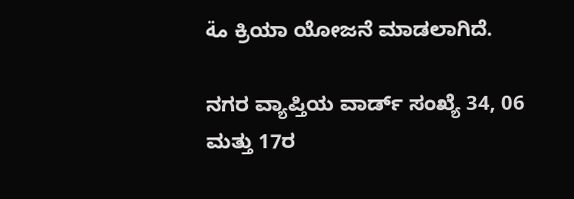مة ಕ್ರಿಯಾ ಯೋಜನೆ ಮಾಡಲಾಗಿದೆ.

ನಗರ ವ್ಯಾಪ್ತಿಯ ವಾರ್ಡ್ ಸಂಖ್ಯೆ 34, 06 ಮತ್ತು 17ರ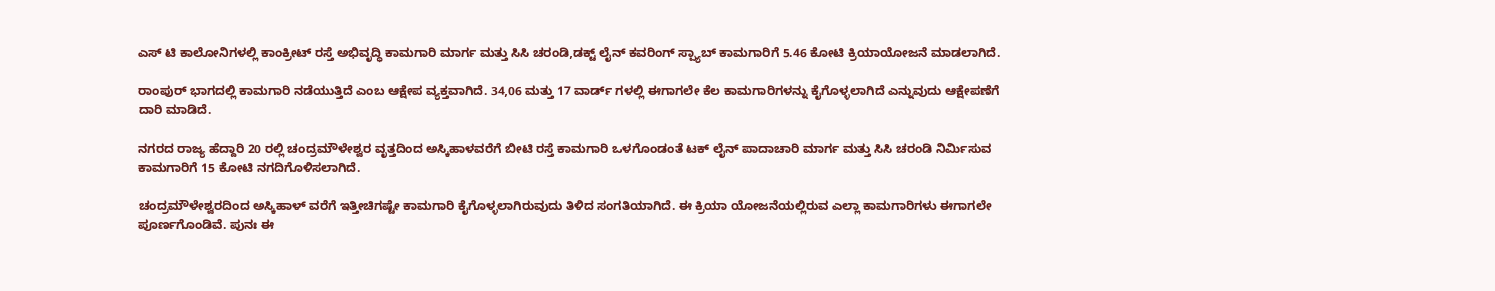ಎಸ್ ಟಿ ಕಾಲೋನಿಗಳಲ್ಲಿ ಕಾಂಕ್ರೀಟ್ ರಸ್ತೆ ಅಭಿವೃದ್ಧಿ ಕಾಮಗಾರಿ ಮಾರ್ಗ ಮತ್ತು ಸಿಸಿ ಚರಂಡಿ,ಡಕ್ಟ್ ಲೈನ್ ಕವರಿಂಗ್ ಸ್ಪ್ಯಾಬ್ ಕಾಮಗಾರಿಗೆ 5.46 ಕೋಟಿ ಕ್ರಿಯಾಯೋಜನೆ ಮಾಡಲಾಗಿದೆ.

ರಾಂಪುರ್ ಭಾಗದಲ್ಲಿ ಕಾಮಗಾರಿ ನಡೆಯುತ್ತಿದೆ ಎಂಬ ಆಕ್ಷೇಪ ವ್ಯಕ್ತವಾಗಿದೆ. 34,06 ಮತ್ತು 17 ವಾರ್ಡ್ ಗಳಲ್ಲಿ ಈಗಾಗಲೇ ಕೆಲ ಕಾಮಗಾರಿಗಳನ್ನು ಕೈಗೊಳ್ಳಲಾಗಿದೆ ಎನ್ನುವುದು ಆಕ್ಷೇಪಣೆಗೆ ದಾರಿ ಮಾಡಿದೆ.

ನಗರದ ರಾಜ್ಯ ಹೆದ್ದಾರಿ 20 ರಲ್ಲಿ ಚಂದ್ರಮೌಳೇಶ್ವರ ವೃತ್ತದಿಂದ ಅಸ್ಕಿಹಾಳವರೆಗೆ ಬೀಟಿ ರಸ್ತೆ ಕಾಮಗಾರಿ ಒಳಗೊಂಡಂತೆ ಟಕ್ ಲೈನ್ ಪಾದಾಚಾರಿ ಮಾರ್ಗ ಮತ್ತು ಸಿಸಿ ಚರಂಡಿ ನಿರ್ಮಿಸುವ ಕಾಮಗಾರಿಗೆ 15 ಕೋಟಿ ನಗದಿಗೊಳಿಸಲಾಗಿದೆ.

ಚಂದ್ರಮೌಳೇಶ್ವರದಿಂದ ಅಸ್ಕಿಹಾಳ್ ವರೆಗೆ ಇತ್ತೀಚಿಗಷ್ಟೇ ಕಾಮಗಾರಿ ಕೈಗೊಳ್ಳಲಾಗಿರುವುದು ತಿಳಿದ ಸಂಗತಿಯಾಗಿದೆ. ಈ ಕ್ರಿಯಾ ಯೋಜನೆಯಲ್ಲಿರುವ ಎಲ್ಲಾ ಕಾಮಗಾರಿಗಳು ಈಗಾಗಲೇ ಪೂರ್ಣಗೊಂಡಿವೆ. ಪುನಃ ಈ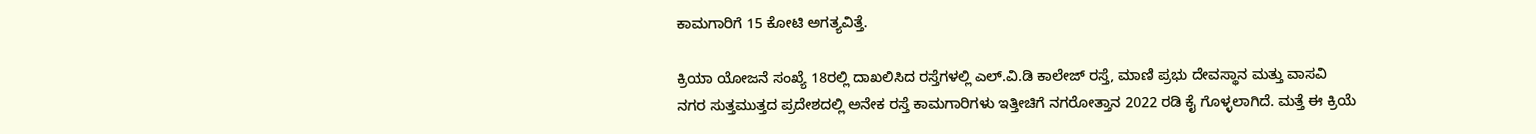ಕಾಮಗಾರಿಗೆ 15 ಕೋಟಿ ಅಗತ್ಯವಿತ್ತೆ.

ಕ್ರಿಯಾ ಯೋಜನೆ ಸಂಖ್ಯೆ 18ರಲ್ಲಿ ದಾಖಲಿಸಿದ ರಸ್ತೆಗಳಲ್ಲಿ ಎಲ್.ವಿ.ಡಿ ಕಾಲೇಜ್ ರಸ್ತೆ, ಮಾಣಿ ಪ್ರಭು ದೇವಸ್ಥಾನ ಮತ್ತು ವಾಸವಿ ನಗರ ಸುತ್ತಮುತ್ತದ ಪ್ರದೇಶದಲ್ಲಿ ಅನೇಕ ರಸ್ತೆ ಕಾಮಗಾರಿಗಳು ಇತ್ತೀಚಿಗೆ ನಗರೋತ್ತಾನ 2022 ರಡಿ ಕೈ ಗೊಳ್ಳಲಾಗಿದೆ. ಮತ್ತೆ ಈ ಕ್ರಿಯೆ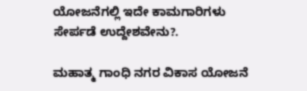ಯೋಜನೆಗಲ್ಲಿ ಇದೇ ಕಾಮಗಾರಿಗಳು ಸೇರ್ಪಡೆ ಉದ್ದೇಶವೇನು?.

ಮಹಾತ್ಮ ಗಾಂಧಿ ನಗರ ವಿಕಾಸ ಯೋಜನೆ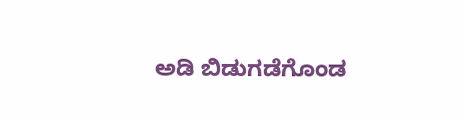ಅಡಿ ಬಿಡುಗಡೆಗೊಂಡ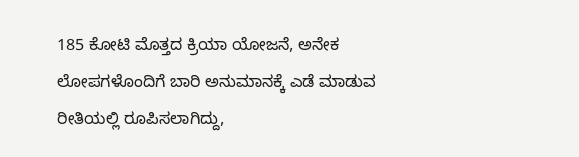185 ಕೋಟಿ ಮೊತ್ತದ ಕ್ರಿಯಾ ಯೋಜನೆ, ಅನೇಕ ಲೋಪಗಳೊಂದಿಗೆ ಬಾರಿ ಅನುಮಾನಕ್ಕೆ ಎಡೆ ಮಾಡುವ ರೀತಿಯಲ್ಲಿ ರೂಪಿಸಲಾಗಿದ್ದು,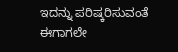ಇದನ್ನು ಪರಿಷ್ಕರಿಸುವಂತೆ ಈಗಾಗಲೇ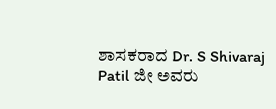ಶಾಸಕರಾದ Dr. S Shivaraj Patil ಜೀ ಅವರು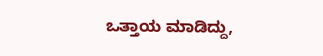ಒತ್ತಾಯ ಮಾಡಿದ್ದು,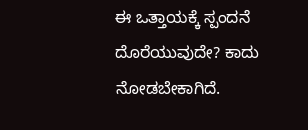ಈ ಒತ್ತಾಯಕ್ಕೆ ಸ್ಪಂದನೆ ದೊರೆಯುವುದೇ? ಕಾದು ನೋಡಬೇಕಾಗಿದೆ.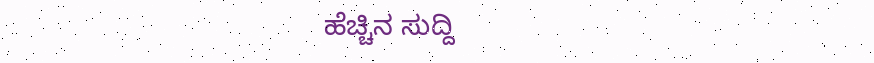ಹೆಚ್ಚಿನ ಸುದ್ದಿ